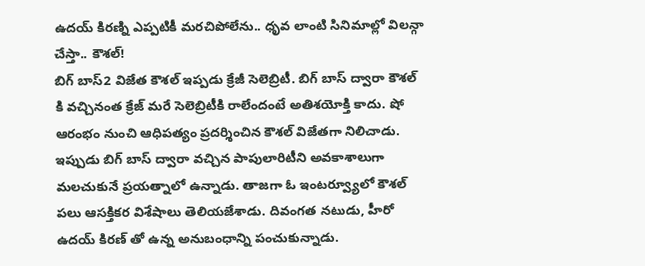ఉదయ్ కిరణ్ని ఎప్పటికీ మరచిపోలేను.. ధృవ లాంటి సినిమాల్లో విలన్గా చేస్తా.. కౌశల్!
బిగ్ బాస్2 విజేత కౌశల్ ఇప్పడు క్రేజీ సెలెబ్రిటీ. బిగ్ బాస్ ద్వారా కౌశల్ కి వచ్చినంత క్రేజ్ మరే సెలెబ్రిటీకి రాలేందంటే అతిశయోక్తి కాదు. షో ఆరంభం నుంచి ఆధిపత్యం ప్రదర్శించిన కౌశల్ విజేతగా నిలిచాడు. ఇప్పుడు బిగ్ బాస్ ద్వారా వచ్చిన పాపులారిటీని అవకాశాలుగా మలచుకునే ప్రయత్నాలో ఉన్నాడు. తాజగా ఓ ఇంటర్వ్యూలో కౌశల్ పలు ఆసక్తికర విశేషాలు తెలియజేశాడు. దివంగత నటుడు, హీరో ఉదయ్ కిరణ్ తో ఉన్న అనుబంధాన్ని పంచుకున్నాడు.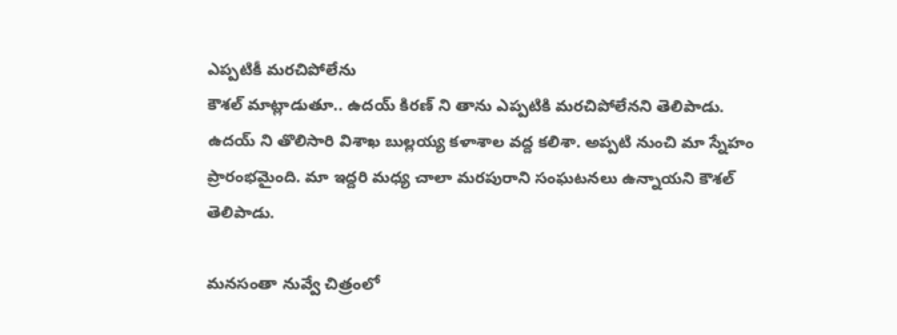ఎప్పటికీ మరచిపోలేను
కౌశల్ మాట్లాడుతూ.. ఉదయ్ కిరణ్ ని తాను ఎప్పటికి మరచిపోలేనని తెలిపాడు. ఉదయ్ ని తొలిసారి విశాఖ బుల్లయ్య కళాశాల వద్ద కలిశా. అప్పటి నుంచి మా స్నేహం ప్రారంభమైంది. మా ఇద్దరి మధ్య చాలా మరపురాని సంఘటనలు ఉన్నాయని కౌశల్ తెలిపాడు.

మనసంతా నువ్వే చిత్రంలో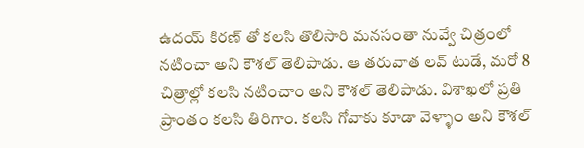ఉదయ్ కిరణ్ తో కలసి తొలిసారి మనసంతా నువ్వే చిత్రంలో నటించా అని కౌశల్ తెలిపాడు. ఆ తరువాత లవ్ టుడే, మరో 8 చిత్రాల్లో కలసి నటించాం అని కౌశల్ తెలిపాడు. విశాఖలో ప్రతి ప్రాంతం కలసి తిరిగాం. కలసి గోవాకు కూడా వెళ్ళాం అని కౌశల్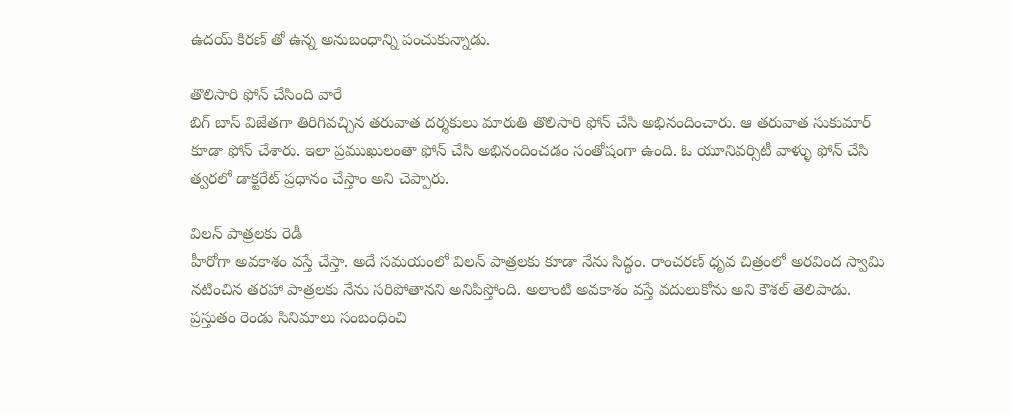ఉదయ్ కిరణ్ తో ఉన్న అనుబంధాన్ని పంచుకున్నాడు.

తొలిసారి ఫోన్ చేసింది వారే
బిగ్ బాస్ విజేతగా తిరిగివచ్చిన తరువాత దర్శకులు మారుతి తొలిసారి ఫోన్ చేసి అభినందించారు. ఆ తరువాత సుకుమార్ కూడా ఫోన్ చేశారు. ఇలా ప్రముఖులంతా ఫోన్ చేసి అభినందించడం సంతోషంగా ఉంది. ఓ యూనివర్సిటీ వాళ్ళు ఫోన్ చేసి త్వరలో డాక్టరేట్ ప్రధానం చేస్తాం అని చెప్పారు.

విలన్ పాత్రలకు రెడీ
హీరోగా అవకాశం వస్తే చేస్తా. అదే సమయంలో విలన్ పాత్రలకు కూడా నేను సిద్ధం. రాంచరణ్ ధృవ చిత్రంలో అరవింద స్వామి నటించిన తరహా పాత్రలకు నేను సరిపోతానని అనిపిస్తోంది. అలాంటి అవకాశం వస్తే వదులుకోను అని కౌశల్ తెలిపాడు. ప్రస్తుతం రెండు సినిమాలు సంబంధించి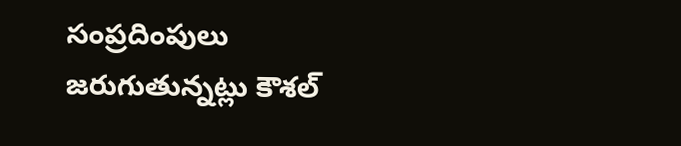సంప్రదింపులు జరుగుతున్నట్లు కౌశల్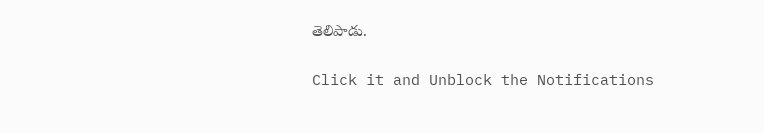తెలిపాడు.


Click it and Unblock the Notifications